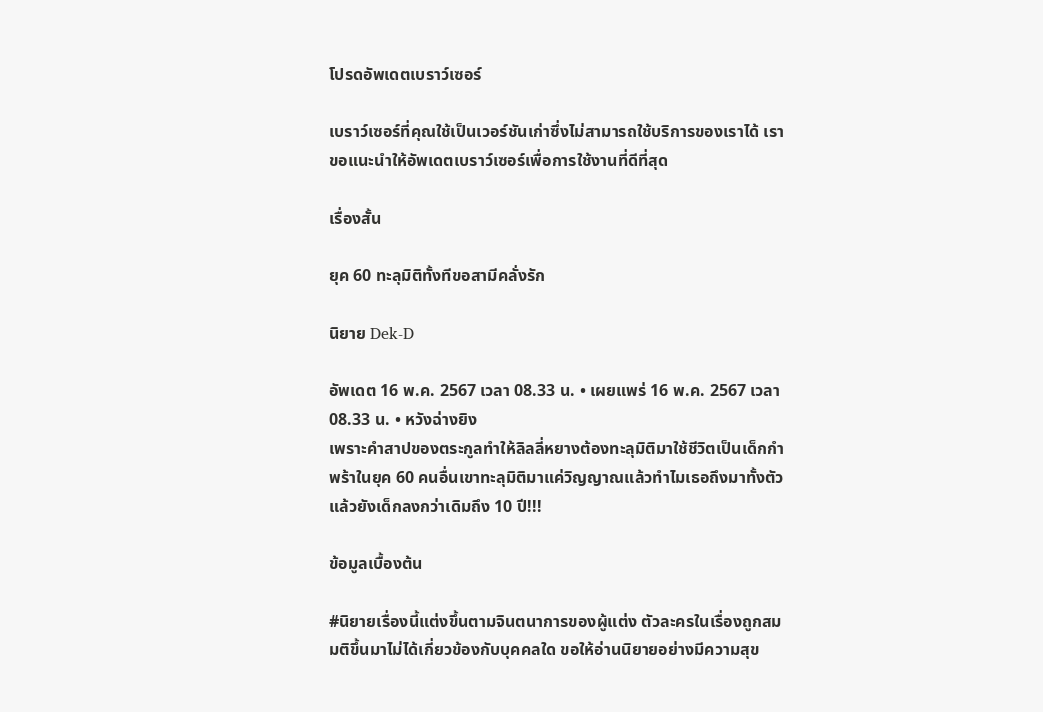โปรดอัพเดตเบราว์เซอร์

เบราว์เซอร์ที่คุณใช้เป็นเวอร์ชันเก่าซึ่งไม่สามารถใช้บริการของเราได้ เราขอแนะนำให้อัพเดตเบราว์เซอร์เพื่อการใช้งานที่ดีที่สุด

เรื่องสั้น

ยุค 60 ทะลุมิติทั้งทีขอสามีคลั่งรัก

นิยาย Dek-D

อัพเดต 16 พ.ค. 2567 เวลา 08.33 น. • เผยแพร่ 16 พ.ค. 2567 เวลา 08.33 น. • หวังฉ่างยิง
เพราะคำสาปของตระกูลทำให้ลิลลี่หยางต้องทะลุมิติมาใช้ชีวิตเป็นเด็กกำพร้าในยุค 60 คนอื่นเขาทะลุมิติมาแค่วิญญาณแล้วทำไมเธอถึงมาทั้งตัวแล้วยังเด็กลงกว่าเดิมถึง 10 ปี!!!

ข้อมูลเบื้องต้น

#นิยายเรื่องนี้แต่งขึ้นตามจินตนาการของผู้แต่ง ตัวละครในเรื่องถูกสมมติขึ้นมาไม่ได้เกี่ยวข้องกับบุคคลใด ขอให้อ่านนิยายอย่างมีความสุข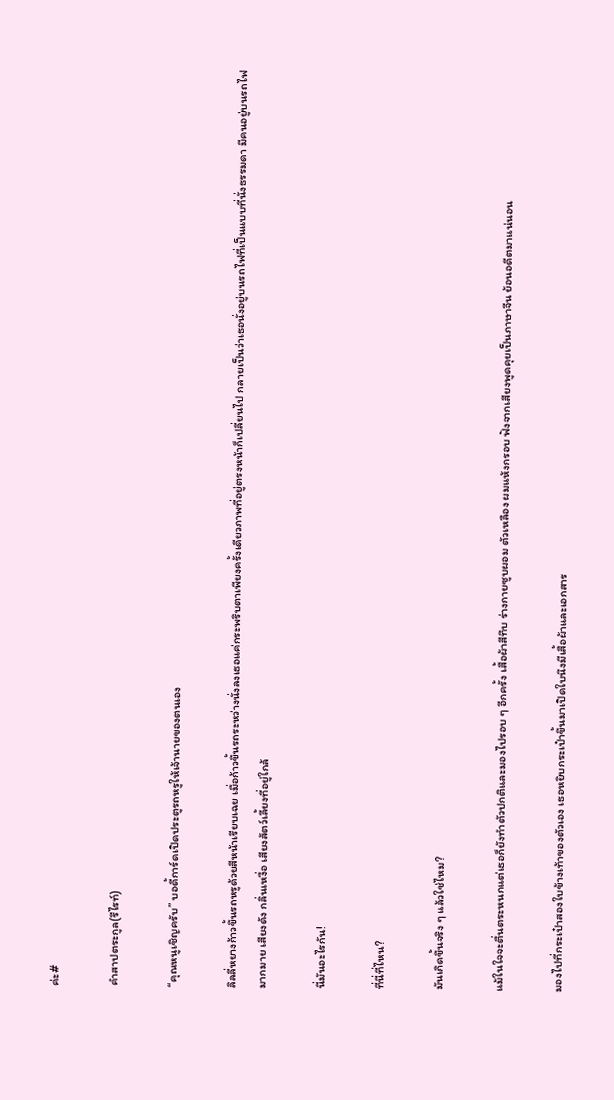ค่ะ#

คำสาปตระกูล(รีไรท์)

“คุณหนูเชิญครับ” บอดี้การ์ดเปิดประตูรถหรูให้เจ้านายของตนเอง

ลิลลี่หยางก้าวขึ้นรถหรูด้วยสีหน้าเรียบเฉย เมื่อก้าวขึ้นรถระหว่างนั่งลงเธอแค่กระพริบตาเพียงครั้งเดียวภาพที่อยู่ตรงหน้าก็เปลี่ยนไป กลายเป็นว่าเธอนั่งอยู่บนรถไฟที่เป็นแบบที่นั่งธรรมดา มีคนอยู่บนรถไฟมากมาย เสียงดัง กลิ่นเหงื่อ เสียงสัตว์เลี้ยงที่อยู่ใกล้

นี่มันอะไรกัน!

ที่นี่ที่ไหน?

มันเกิดขึ้นจริง ๆ แล้วใช่ไหม?

แม้ในใจจะตื่นตระหนกแต่เธอก็ยังทำตัวปกติและมองไปรอบ ๆ อีกครั้ง เสื้อผ้าสีทึบ ร่างกายซูบผอม ตัวเหลือง ผมแห้งกรอบ ฟังจากเสียงพูดคุยเป็นภาษาจีน ย้อนอดีตมาแน่นอน

มองไปที่กระเป๋าสองใบข้างเท้าของตัวเอง เธอหยิบกระเป๋าขึ้นมาเปิดใบนึงมีเสื้อผ้าและเอกสาร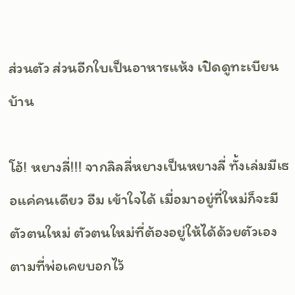ส่วนตัว ส่วนอีกใบเป็นอาหารแห้ง เปิดดูทะเบียนบ้าน

โอ้! หยางลี่!!! จากลิลลี่หยางเป็นหยางลี่ ทั้งเล่มมีเธอแค่คนเดียว อืม เข้าใจได้ เมื่อมาอยู่ที่ใหม่ก็จะมีตัวตนใหม่ ตัวตนใหม่ที่ต้องอยู่ให้ได้ด้วยตัวเองตามที่พ่อเคยบอกไว้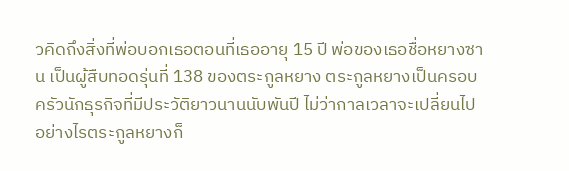วคิดถึงสิ่งที่พ่อบอกเธอตอนที่เธออายุ 15 ปี พ่อของเธอชื่อหยางซาน เป็นผู้สืบทอดรุ่นที่ 138 ของตระกูลหยาง ตระกูลหยางเป็นครอบครัวนักธุรกิจที่มีประวัติยาวนานนับพันปี ไม่ว่ากาลเวลาจะเปลี่ยนไปอย่างไรตระกูลหยางก็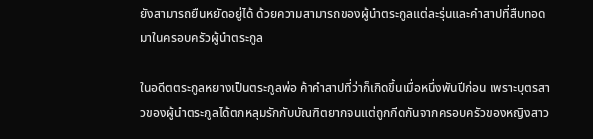ยังสามารถยืนหยัดอยู่ได้ ด้วยความสามารถของผู้นำตระกูลแต่ละรุ่นและคำสาปที่สืบทอดมาในครอบครัวผู้นำตระกูล

ในอดีตตระกูลหยางเป็นตระกูลพ่อ ค้าคำสาปที่ว่าก็เกิดขึ้นเมื่อหนึ่งพันปีก่อน เพราะบุตรสาวของผู้นำตระกูลได้ตกหลุมรักกับบัณฑิตยากจนแต่ถูกกีดกันจากครอบครัวของหญิงสาว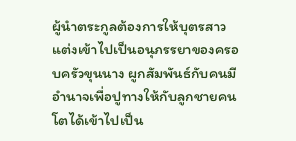ผู้นำตระกูลต้องการให้บุตรสาวแต่งเข้าไปเป็นอนุภรรยาของครอบครัวขุนนาง ผูกสัมพันธ์กับคนมีอำนาจเพื่อปูทางให้กับลูกชายคนโตได้เข้าไปเป็น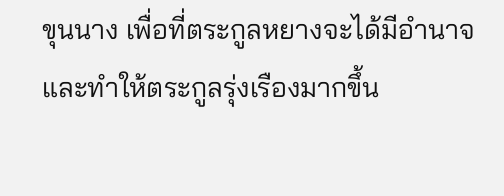ขุนนาง เพื่อที่ตระกูลหยางจะได้มีอำนาจและทำให้ตระกูลรุ่งเรืองมากขึ้น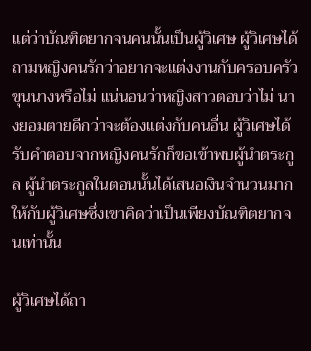แต่ว่าบัณฑิตยากจนคนนั้นเป็นผู้วิเศษ ผู้วิเศษได้ถามหญิงคนรักว่าอยากจะแต่งงานกับครอบครัวขุนนางหรือไม่ แน่นอนว่าหญิงสาวตอบว่าไม่ นางยอมตายดีกว่าจะต้องแต่งกับคนอื่น ผู้วิเศษได้รับคำตอบจากหญิงคนรักก็ขอเข้าพบผู้นำตระกูล ผู้นำตระกูลในตอนนั้นได้เสนอเงินจำนวนมากให้กับผู้วิเศษซึ่งเขาคิดว่าเป็นเพียงบัณฑิตยากจนเท่านั้น

ผู้วิเศษได้ถา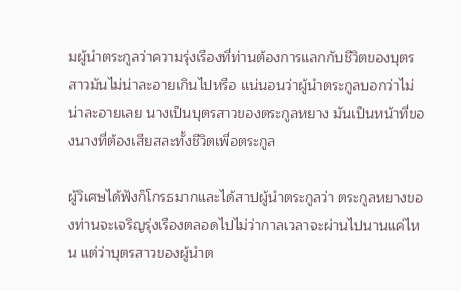มผู้นำตระกูลว่าความรุ่งเรืองที่ท่านต้องการแลกกับชีวิตของบุตรสาวมันไม่น่าละอายเกินไปหรือ แน่นอนว่าผู้นำตระกูลบอกว่าไม่น่าละอายเลย นางเป็นบุตรสาวของตระกูลหยาง มันเป็นหน้าที่ของนางที่ต้องเสียสละทั้งชีวิตเพื่อตระกูล

ผู้วิเศษได้ฟังก็โกรธมากและได้สาปผู้นำตระกูลว่า ตระกูลหยางของท่านจะเจริญรุ่งเรืองตลอดไปไม่ว่ากาลเวลาจะผ่านไปนานแค่ไหน แต่ว่าบุตรสาวของผู้นำต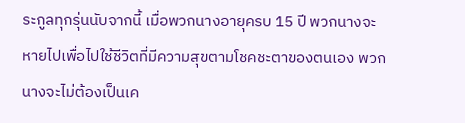ระกูลทุกรุ่นนับจากนี้ เมื่อพวกนางอายุครบ 15 ปี พวกนางจะหายไปเพื่อไปใช้ชีวิตที่มีความสุขตามโชคชะตาของตนเอง พวกนางจะไม่ต้องเป็นเค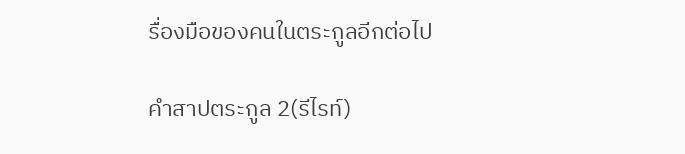รื่องมือของคนในตระกูลอีกต่อไป

คำสาปตระกูล 2(รีไรท์)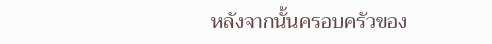หลังจากนั้นครอบครัวของ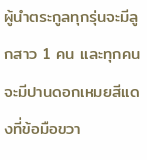ผู้นำตระกูลทุกรุ่นจะมีลูกสาว 1 คน และทุกคนจะมีปานดอกเหมยสีแดงที่ข้อมือขวา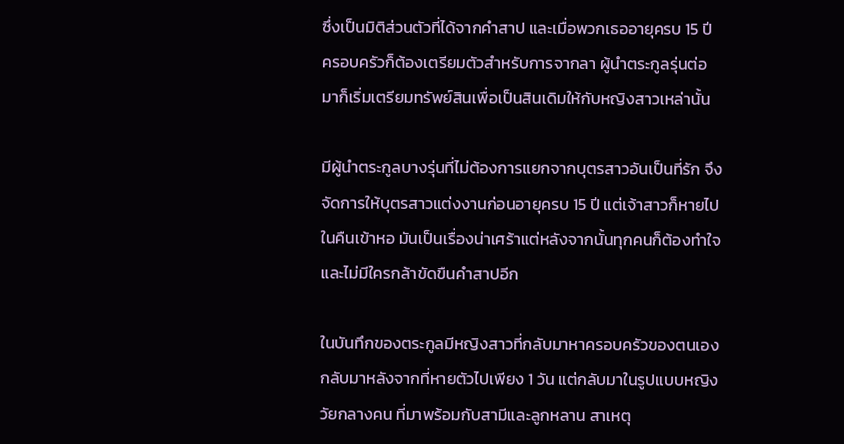ซึ่งเป็นมิติส่วนตัวที่ได้จากคำสาป และเมื่อพวกเธออายุครบ 15 ปี ครอบครัวก็ต้องเตรียมตัวสำหรับการจากลา ผู้นำตระกูลรุ่นต่อมาก็เริ่มเตรียมทรัพย์สินเพื่อเป็นสินเดิมให้กับหญิงสาวเหล่านั้น

มีผู้นำตระกูลบางรุ่นที่ไม่ต้องการแยกจากบุตรสาวอันเป็นที่รัก จึงจัดการให้บุตรสาวแต่งงานก่อนอายุครบ 15 ปี แต่เจ้าสาวก็หายไปในคืนเข้าหอ มันเป็นเรื่องน่าเศร้าแต่หลังจากนั้นทุกคนก็ต้องทำใจและไม่มีใครกล้าขัดขืนคำสาปอีก

ในบันทึกของตระกูลมีหญิงสาวที่กลับมาหาครอบครัวของตนเอง กลับมาหลังจากที่หายตัวไปเพียง 1 วัน แต่กลับมาในรูปแบบหญิงวัยกลางคน ที่มาพร้อมกับสามีและลูกหลาน สาเหตุ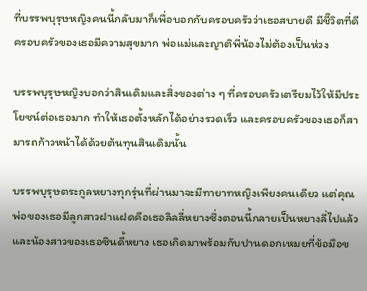ที่บรรพบุรุษหญิงคนนี้กลับมาก็เพื่อบอกกับครอบครัวว่าเธอสบายดี มีชีิวิตที่ดี ครอบครัวของเธอมีความสุขมาก พ่อแม่และญาติพี่น้องไม่ต้องเป็นห่วง

บรรพบุรุษหญิงบอกว่าสินเดิมและสิ่งของต่าง ๆ ที่ครอบครัวเตรียมไว้ให้มีประโยชน์ต่อเธอมาก ทำให้เธอตั้งหลักได้อย่างรวดเร็ว และครอบครัวของเธอก็สามารถก้าวหน้าได้ด้วยต้นทุนสินเดิมนั้น

บรรพบุรุษตระกูลหยางทุกรุ่นที่ผ่านมาจะมีทายาทหญิงเพียงคนเดียว แต่คุณพ่อของเธอมีลูกสาวฝาแฝดคือเธอลิลลี่หยางซึ่งตอนนี้กลายเป็นหยางลี่ไปแล้ว และน้องสาวของเธอซินดี้หยาง เธอเกิดมาพร้อมกับปานดอกเหมยที่ข้อมือข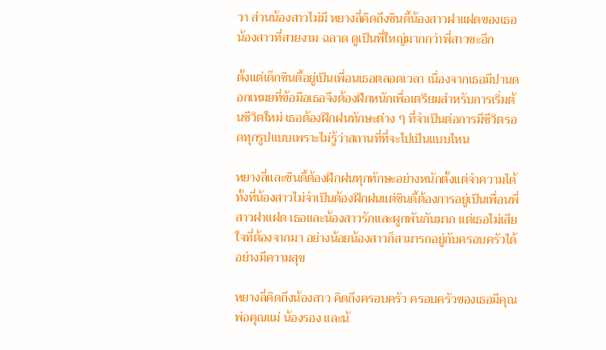วา ส่วนน้องสาวไม่มี หยางลี่คิดถึงซินดี้น้องสาวฝาแฝดของเธอ น้องสาวที่สวยงาม ฉลาด ดูเป็นพี่ใหญ่มากกว่าพี่สาวซะอีก

ตั้งแต่เด็กซินดี้อยู่เป็นเพื่อนเธอตลอดเวลา เนื่องจากเธอมีปานดอกเหมยที่ข้อมือเธอจึงต้องฝึกหนักเพื่อเตรียมสำหรับการเริ่มต้นชีวิตใหม่ เธอต้องฝึกฝนทักษะต่าง ๆ ที่จำเป็นต่อการมีชีวิตรอดทุกรูปแบบเพราะไม่รู้ว่าสถานที่ที่จะไปเป็นแบบไหน

หยางลี่และซินดี้ต้องฝึกฝนทุกทักษะอย่างหนักตั้งแต่จำความได้ ทั้งที่น้องสาวไม่จำเป็นต้องฝึกฝนแต่ซินดี้ต้องการอยู่เป็นเพื่อนพี่สาวฝาแฝด เธอและน้องสาวรักและผูกพันกันมาก แต่เธอไม่เสียใจที่ต้องจากมา อย่างน้อยน้องสาวก็สามารถอยู่กับครอบครัวได้อย่างมีความสุข

หยางลี่คิดถึงน้องสาว คิดถึงครอบครัว ครอบครัวของเธอมีคุณพ่อคุณแม่ น้องรอง และน้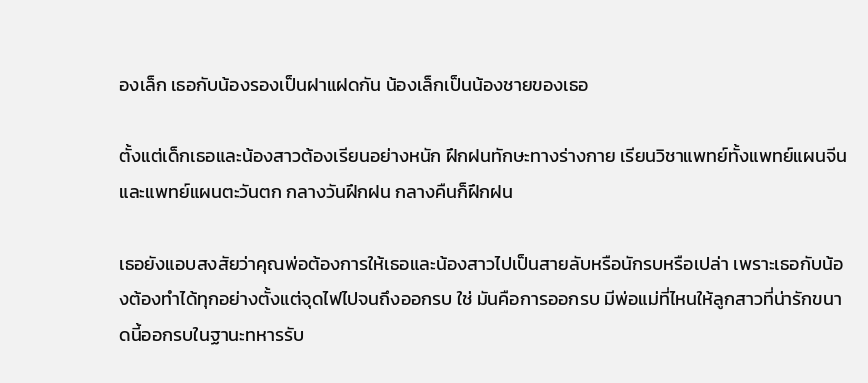องเล็ก เธอกับน้องรองเป็นฝาแฝดกัน น้องเล็กเป็นน้องชายของเธอ

ตั้งแต่เด็กเธอและน้องสาวต้องเรียนอย่างหนัก ฝึกฝนทักษะทางร่างกาย เรียนวิชาแพทย์ทั้งแพทย์แผนจีนและแพทย์แผนตะวันตก กลางวันฝึกฝน กลางคืนก็ฝึกฝน

เธอยังแอบสงสัยว่าคุณพ่อต้องการให้เธอและน้องสาวไปเป็นสายลับหรือนักรบหรือเปล่า เพราะเธอกับน้องต้องทำได้ทุกอย่างตั้งแต่จุดไฟไปจนถึงออกรบ ใช่ มันคือการออกรบ มีพ่อแม่ที่ไหนให้ลูกสาวที่น่ารักขนาดนี้ออกรบในฐานะทหารรับ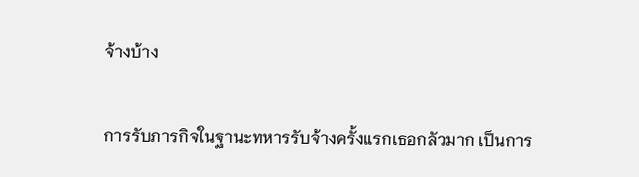จ้างบ้าง

การรับภารกิจในฐานะทหารรับจ้างครั้งแรกเธอกลัวมาก เป็นการ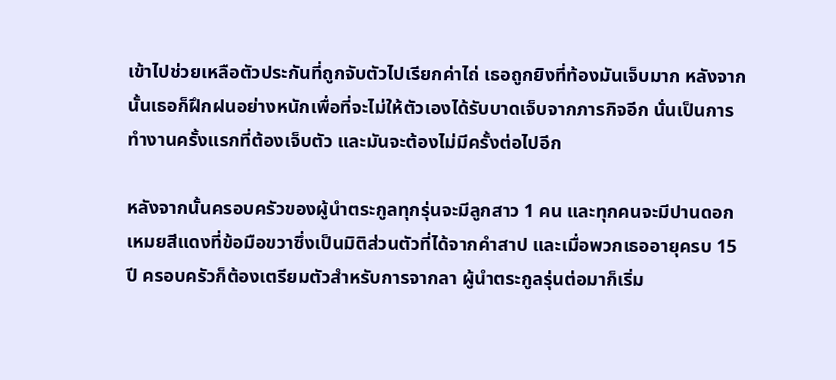เข้าไปช่วยเหลือตัวประกันที่ถูกจับตัวไปเรียกค่าไถ่ เธอถูกยิงที่ท้องมันเจ็บมาก หลังจากนั้นเธอก็ฝึกฝนอย่างหนักเพื่อที่จะไม่ให้ตัวเองได้รับบาดเจ็บจากภารกิจอีก นั่นเป็นการทำงานครั้งแรกที่ต้องเจ็บตัว และมันจะต้องไม่มีครั้งต่อไปอีก

หลังจากนั้นครอบครัวของผู้นำตระกูลทุกรุ่นจะมีลูกสาว 1 คน และทุกคนจะมีปานดอกเหมยสีแดงที่ข้อมือขวาซึ่งเป็นมิติส่วนตัวที่ได้จากคำสาป และเมื่อพวกเธออายุครบ 15 ปี ครอบครัวก็ต้องเตรียมตัวสำหรับการจากลา ผู้นำตระกูลรุ่นต่อมาก็เริ่ม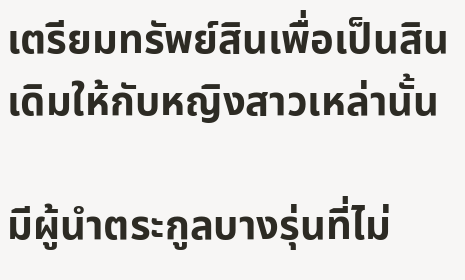เตรียมทรัพย์สินเพื่อเป็นสินเดิมให้กับหญิงสาวเหล่านั้น

มีผู้นำตระกูลบางรุ่นที่ไม่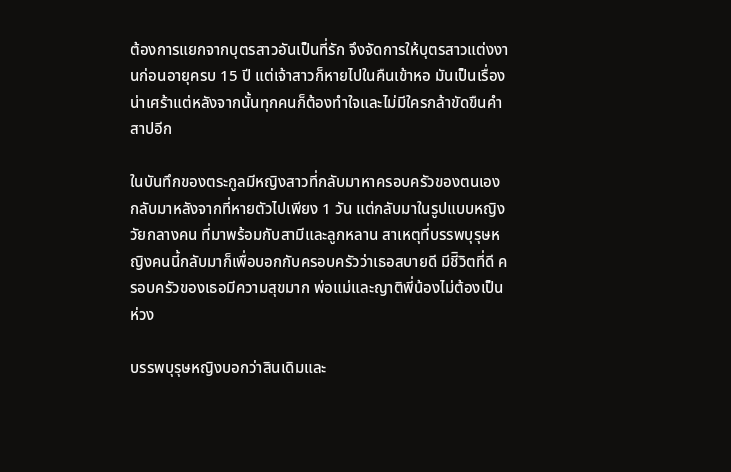ต้องการแยกจากบุตรสาวอันเป็นที่รัก จึงจัดการให้บุตรสาวแต่งงานก่อนอายุครบ 15 ปี แต่เจ้าสาวก็หายไปในคืนเข้าหอ มันเป็นเรื่องน่าเศร้าแต่หลังจากนั้นทุกคนก็ต้องทำใจและไม่มีใครกล้าขัดขืนคำสาปอีก

ในบันทึกของตระกูลมีหญิงสาวที่กลับมาหาครอบครัวของตนเอง กลับมาหลังจากที่หายตัวไปเพียง 1 วัน แต่กลับมาในรูปแบบหญิงวัยกลางคน ที่มาพร้อมกับสามีและลูกหลาน สาเหตุที่บรรพบุรุษหญิงคนนี้กลับมาก็เพื่อบอกกับครอบครัวว่าเธอสบายดี มีชีิวิตที่ดี ครอบครัวของเธอมีความสุขมาก พ่อแม่และญาติพี่น้องไม่ต้องเป็นห่วง

บรรพบุรุษหญิงบอกว่าสินเดิมและ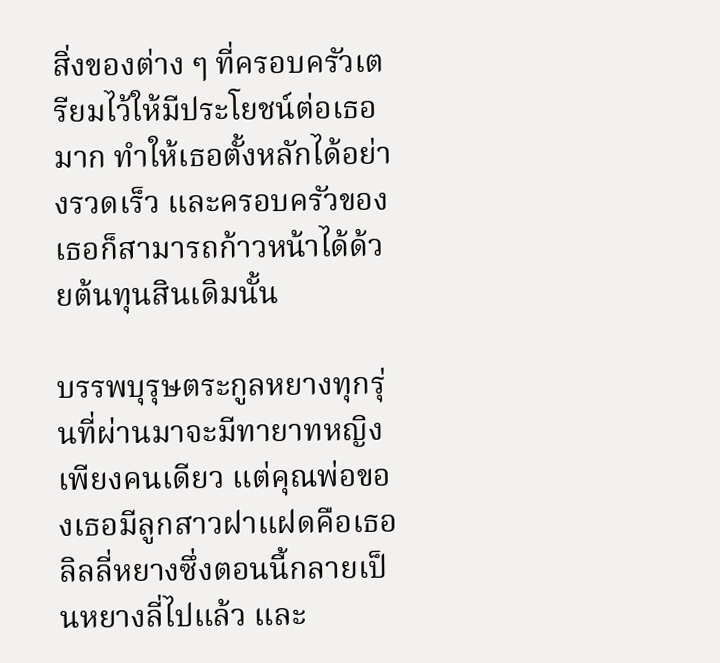สิ่งของต่าง ๆ ที่ครอบครัวเตรียมไว้ให้มีประโยชน์ต่อเธอมาก ทำให้เธอตั้งหลักได้อย่างรวดเร็ว และครอบครัวของเธอก็สามารถก้าวหน้าได้ด้วยต้นทุนสินเดิมนั้น

บรรพบุรุษตระกูลหยางทุกรุ่นที่ผ่านมาจะมีทายาทหญิงเพียงคนเดียว แต่คุณพ่อของเธอมีลูกสาวฝาแฝดคือเธอลิลลี่หยางซึ่งตอนนี้กลายเป็นหยางลี่ไปแล้ว และ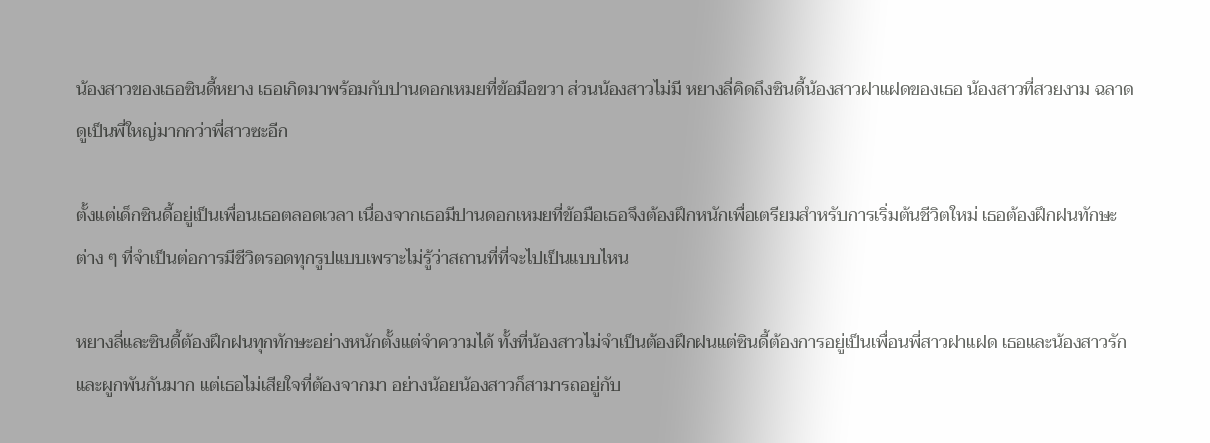น้องสาวของเธอซินดี้หยาง เธอเกิดมาพร้อมกับปานดอกเหมยที่ข้อมือขวา ส่วนน้องสาวไม่มี หยางลี่คิดถึงซินดี้น้องสาวฝาแฝดของเธอ น้องสาวที่สวยงาม ฉลาด ดูเป็นพี่ใหญ่มากกว่าพี่สาวซะอีก

ตั้งแต่เด็กซินดี้อยู่เป็นเพื่อนเธอตลอดเวลา เนื่องจากเธอมีปานดอกเหมยที่ข้อมือเธอจึงต้องฝึกหนักเพื่อเตรียมสำหรับการเริ่มต้นชีวิตใหม่ เธอต้องฝึกฝนทักษะต่าง ๆ ที่จำเป็นต่อการมีชีวิตรอดทุกรูปแบบเพราะไม่รู้ว่าสถานที่ที่จะไปเป็นแบบไหน

หยางลี่และซินดี้ต้องฝึกฝนทุกทักษะอย่างหนักตั้งแต่จำความได้ ทั้งที่น้องสาวไม่จำเป็นต้องฝึกฝนแต่ซินดี้ต้องการอยู่เป็นเพื่อนพี่สาวฝาแฝด เธอและน้องสาวรักและผูกพันกันมาก แต่เธอไม่เสียใจที่ต้องจากมา อย่างน้อยน้องสาวก็สามารถอยู่กับ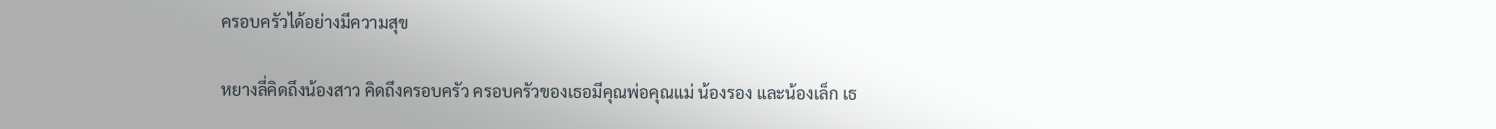ครอบครัวได้อย่างมีความสุข

หยางลี่คิดถึงน้องสาว คิดถึงครอบครัว ครอบครัวของเธอมีคุณพ่อคุณแม่ น้องรอง และน้องเล็ก เธ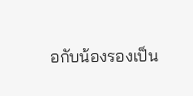อกับน้องรองเป็น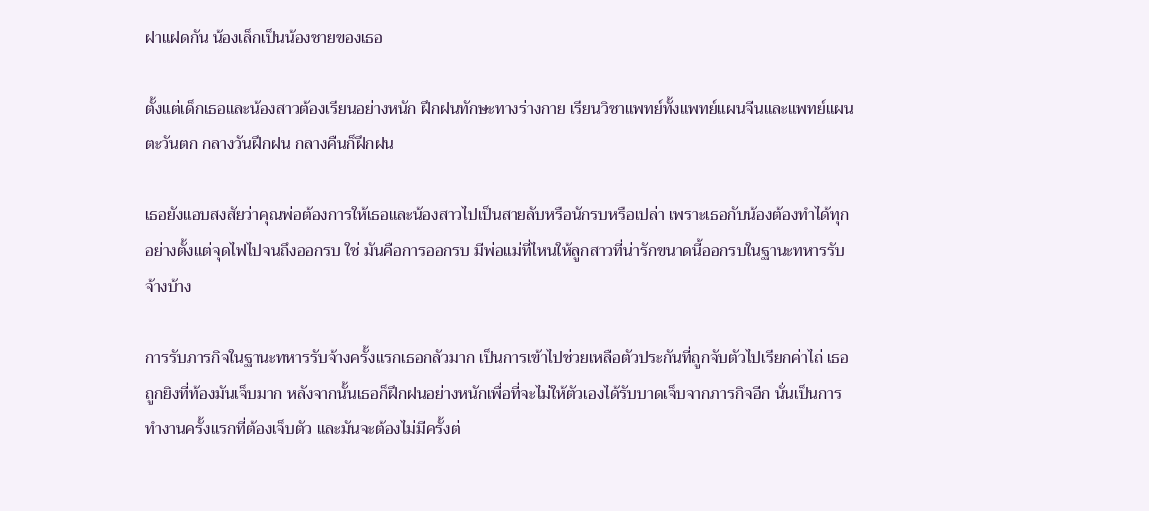ฝาแฝดกัน น้องเล็กเป็นน้องชายของเธอ

ตั้งแต่เด็กเธอและน้องสาวต้องเรียนอย่างหนัก ฝึกฝนทักษะทางร่างกาย เรียนวิชาแพทย์ทั้งแพทย์แผนจีนและแพทย์แผนตะวันตก กลางวันฝึกฝน กลางคืนก็ฝึกฝน

เธอยังแอบสงสัยว่าคุณพ่อต้องการให้เธอและน้องสาวไปเป็นสายลับหรือนักรบหรือเปล่า เพราะเธอกับน้องต้องทำได้ทุกอย่างตั้งแต่จุดไฟไปจนถึงออกรบ ใช่ มันคือการออกรบ มีพ่อแม่ที่ไหนให้ลูกสาวที่น่ารักขนาดนี้ออกรบในฐานะทหารรับจ้างบ้าง

การรับภารกิจในฐานะทหารรับจ้างครั้งแรกเธอกลัวมาก เป็นการเข้าไปช่วยเหลือตัวประกันที่ถูกจับตัวไปเรียกค่าไถ่ เธอถูกยิงที่ท้องมันเจ็บมาก หลังจากนั้นเธอก็ฝึกฝนอย่างหนักเพื่อที่จะไม่ให้ตัวเองได้รับบาดเจ็บจากภารกิจอีก นั่นเป็นการทำงานครั้งแรกที่ต้องเจ็บตัว และมันจะต้องไม่มีครั้งต่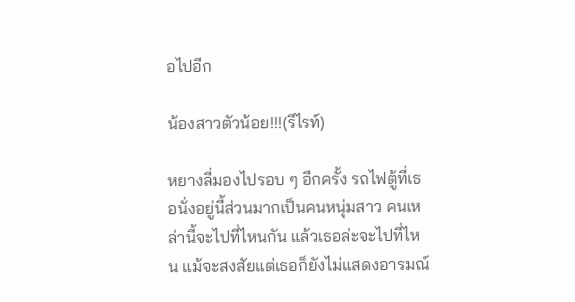อไปอีก

น้องสาวตัวน้อย!!!(รีไรท์)

หยางลี่มองไปรอบ ๆ อีกครั้ง รถไฟตู้ที่เธอนั่งอยู่นี้ส่วนมากเป็นคนหนุ่มสาว คนเหล่านี้จะไปที่ไหนกัน แล้วเธอล่ะจะไปที่ไหน แม้จะสงสัยแต่เธอก็ยังไม่แสดงอารมณ์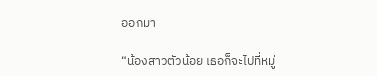ออกมา

“น้องสาวตัวน้อย เธอก็จะไปที่หมู่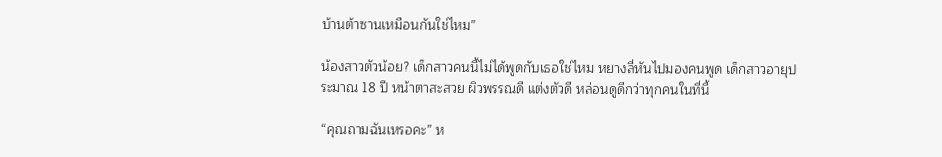บ้านต้าซานเหมือนกันใช่ไหม”

น้องสาวตัวน้อย? เด็กสาวคนนี้ไม่ได้พูดกับเธอใช่ไหม หยางลี่หันไปมองคนพูด เด็กสาวอายุประมาณ 18 ปี หน้าตาสะสวย ผิวพรรณดี แต่งตัวดี หล่อนดูดีกว่าทุกคนในที่นี้

“คุณถามฉันเหรอคะ” ห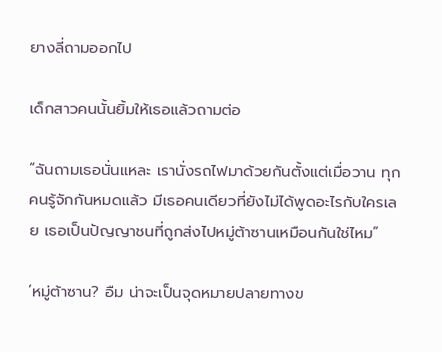ยางลี่ถามออกไป

เด็กสาวคนนั้นยิ้มให้เธอแล้วถามต่อ

“ฉันถามเธอนั่นแหละ เรานั่งรถไฟมาด้วยกันตั้งแต่เมื่อวาน ทุกคนรู้จักกันหมดแล้ว มีเธอคนเดียวที่ยังไม่ได้พูดอะไรกับใครเลย เธอเป็นปัญญาชนที่ถูกส่งไปหมู่ต้าซานเหมือนกันใช่ไหม”

‘หมู่ต้าซาน? อืม น่าจะเป็นจุดหมายปลายทางข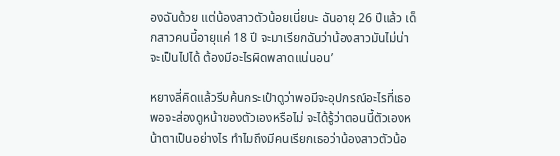องฉันด้วย แต่น้องสาวตัวน้อยเนี่ยนะ ฉันอายุ 26 ปีแล้ว เด็กสาวคนนี้อายุแค่ 18 ปี จะมาเรียกฉันว่าน้องสาวมันไม่น่าจะเป็นไปได้ ต้องมีอะไรผิดพลาดแน่นอน’

หยางลี่คิดแล้วรีบค้นกระเป๋าดูว่าพอมีจะอุปกรณ์อะไรที่เธอพอจะส่องดูหน้าของตัวเองหรือไม่ จะได้รู้ว่าตอนนี้ตัวเองหน้าตาเป็นอย่างไร ทำไมถึงมีคนเรียกเธอว่าน้องสาวตัวน้อ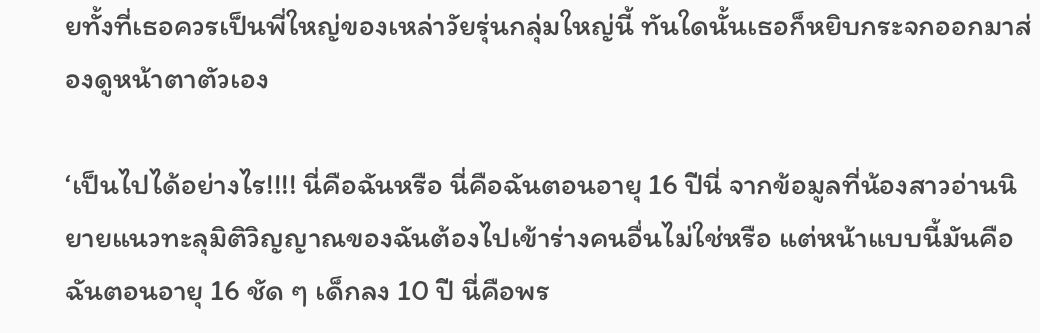ยทั้งที่เธอควรเป็นพี่ใหญ่ของเหล่าวัยรุ่นกลุ่มใหญ่นี้ ทันใดนั้นเธอก็หยิบกระจกออกมาส่องดูหน้าตาตัวเอง

‘เป็นไปได้อย่างไร!!!! นี่คือฉันหรือ นี่คือฉันตอนอายุ 16 ปีนี่ จากข้อมูลที่น้องสาวอ่านนิยายแนวทะลุมิติวิญญาณของฉันต้องไปเข้าร่างคนอื่นไม่ใช่หรือ แต่หน้าแบบนี้มันคือฉันตอนอายุ 16 ชัด ๆ เด็กลง 10 ปี นี่คือพร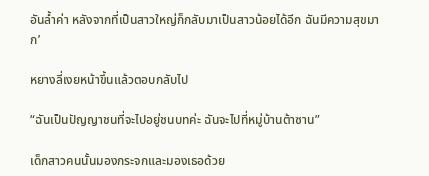อันล้ำค่า หลังจากที่เป็นสาวใหญ่ก็กลับมาเป็นสาวน้อยได้อีก ฉันมีความสุขมาก’

หยางลี่เงยหน้าขึ้นแล้วตอบกลับไป

“ฉันเป็นปัญญาชนที่จะไปอยู่ชนบทค่ะ ฉันจะไปที่หมู่บ้านต้าซาน”

เด็กสาวคนนั้นมองกระจกและมองเธอด้วย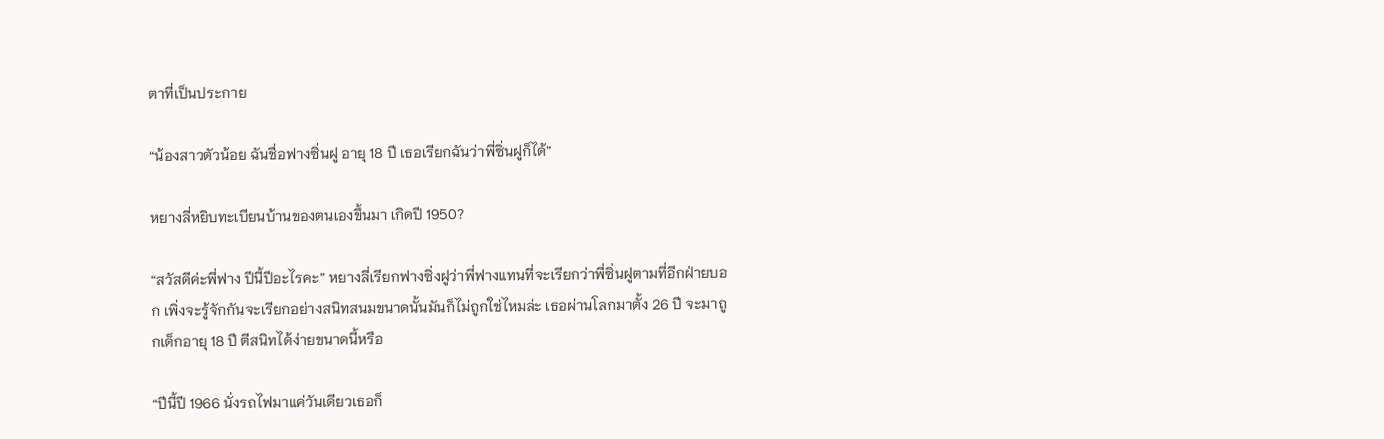ตาที่เป็นประกาย

“น้องสาวตัวน้อย ฉันชื่อฟางซิ่นฝู อายุ 18 ปี เธอเรียกฉันว่าพี่ซิ่นฝูก็ได้”

หยางลี่หยิบทะเบียนบ้านของตนเองขึ้นมา เกิดปี 1950?

“สวัสดีค่ะพี่ฟาง ปีนี้ปีอะไรคะ” หยางลี่เรียกฟางซิ่งฝูว่าพี่ฟางแทนที่จะเรียกว่าพี่ซิ่นฝูตามที่อีกฝ่ายบอก เพิ่งจะรู้จักกันจะเรียกอย่างสนิทสนมขนาดนั้นมันก็ไม่ถูกใช่ไหมล่ะ เธอผ่านโลกมาตั้ง 26 ปี จะมาถูกเด็กอายุ 18 ปี ตีสนิทได้ง่ายขนาดนี้หรือ

“ปีนี้ปี 1966 นั่งรถไฟมาแค่วันเดียวเธอก็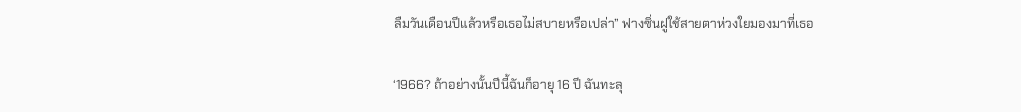ลืมวันเดือนปีแล้วหรือเธอไม่สบายหรือเปล่า” ฟางซิ่นฝูใช้สายตาห่วงใยมองมาที่เธอ

‘1966? ถ้าอย่างนั้นปีนี้ฉันก็อายุ 16 ปี ฉันทะลุ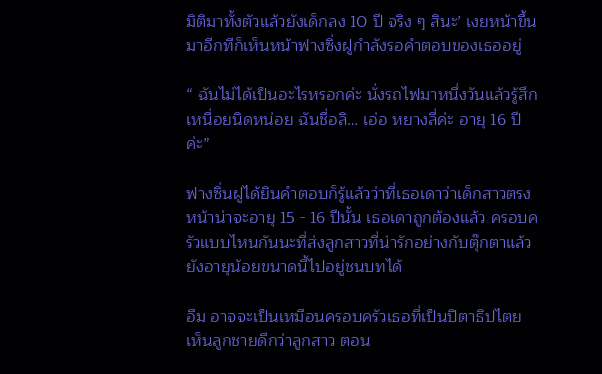มิติมาทั้งตัวแล้วยังเด็กลง 10 ปี จริง ๆ สินะ’ เงยหน้าขึ้นมาอีกทีก็เห็นหน้าฟางซิ่งฝูกำลังรอคำตอบของเธออยู่

“ ฉันไม่ได้เป็นอะไรหรอกค่ะ นั่งรถไฟมาหนึ่งวันแล้วรู้สึกเหนื่อยนิดหน่อย ฉันชื่อลิ… เอ่อ หยางลี่ค่ะ อายุ 16 ปีค่ะ”

ฟางซิ่นฝูได้ยินคำตอบก็รู้แล้วว่าที่เธอเดาว่าเด็กสาวตรงหน้าน่าจะอายุ 15 - 16 ปีนั้น เธอเดาถูกต้องแล้ว ครอบครัวแบบไหนกันนะที่ส่งลูกสาวที่น่ารักอย่างกับตุ๊กตาแล้วยังอายุน้อยขนาดนี้ไปอยู่ชนบทได้

อืม อาจจะเป็นเหมือนครอบครัวเธอที่เป็นปิตาธิปไตย เห็นลูกชายดีกว่าลูกสาว ตอน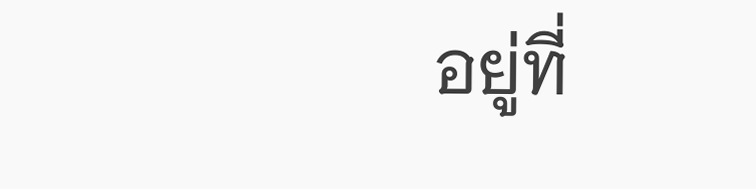อยู่ที่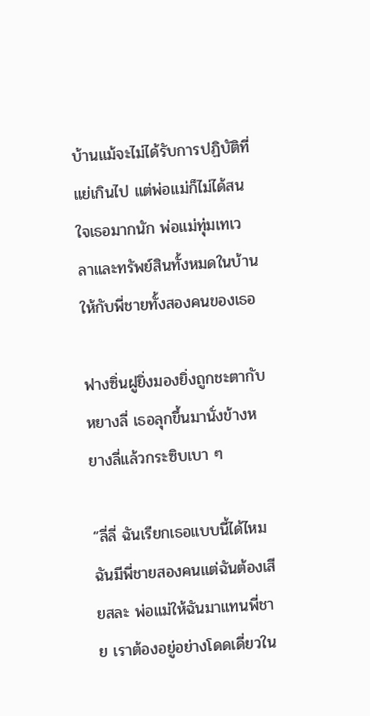บ้านแม้จะไม่ได้รับการปฏิบัติที่แย่เกินไป แต่พ่อแม่ก็ไม่ได้สนใจเธอมากนัก พ่อแม่ทุ่มเทเวลาและทรัพย์สินทั้งหมดในบ้านให้กับพี่ชายทั้งสองคนของเธอ

ฟางซิ่นฝูยิ่งมองยิ่งถูกชะตากับหยางลี่ เธอลุกขึ้นมานั่งข้างหยางลี่แล้วกระซิบเบา ๆ

“ลี่ลี่ ฉันเรียกเธอแบบนี้ได้ไหม ฉันมีพี่ชายสองคนแต่ฉันต้องเสียสละ พ่อแม่ให้ฉันมาแทนพี่ชาย เราต้องอยู่อย่างโดดเดี่ยวใน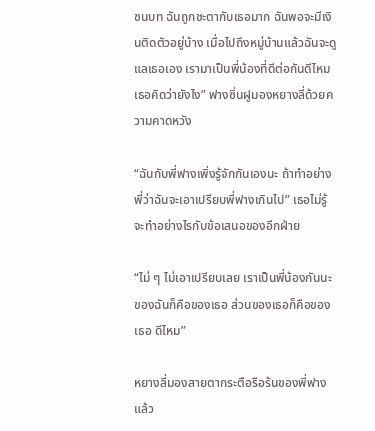ชนบท ฉันถูกชะตากับเธอมาก ฉันพอจะมีเงินติดตัวอยู่บ้าง เมื่อไปถึงหมู่บ้านแล้วฉันจะดูแลเธอเอง เรามาเป็นพี่น้องที่ดีต่อกันดีไหม เธอคิดว่ายังไง” ฟางซิ่นฝูมองหยางลี่ด้วยความคาดหวัง

“ฉันกับพี่ฟางเพิ่งรู้จักกันเองนะ ถ้าทำอย่างพี่ว่าฉันจะเอาเปรียบพี่ฟางเกินไป” เธอไม่รู้จะทำอย่างไรกับข้อเสนอของอีกฝ่าย

“ไม่ ๆ ไม่เอาเปรียบเลย เราเป็นพี่น้องกันนะ ของฉันก็คือของเธอ ส่วนของเธอก็คือของเธอ ดีไหม”

หยางลี่มองสายตากระตือรือร้นของพี่ฟางแล้ว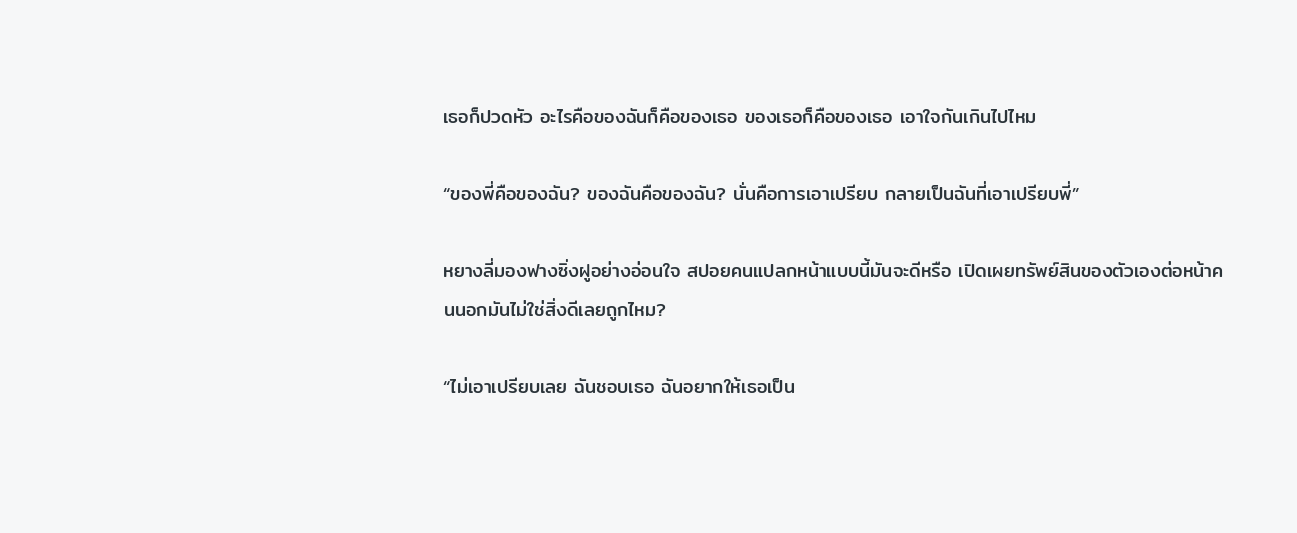เธอก็ปวดหัว อะไรคือของฉันก็คือของเธอ ของเธอก็คือของเธอ เอาใจกันเกินไปไหม

“ของพี่คือของฉัน? ของฉันคือของฉัน? นั่นคือการเอาเปรียบ กลายเป็นฉันที่เอาเปรียบพี่”

หยางลี่มองฟางซิ่งฝูอย่างอ่อนใจ สปอยคนแปลกหน้าแบบนี้มันจะดีหรือ เปิดเผยทรัพย์สินของตัวเองต่อหน้าคนนอกมันไม่ใช่สิ่งดีเลยถูกไหม?

“ไม่เอาเปรียบเลย ฉันชอบเธอ ฉันอยากให้เธอเป็น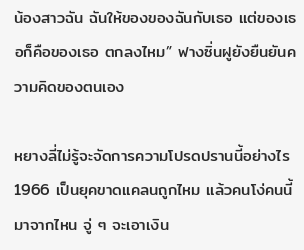น้องสาวฉัน ฉันให้ของของฉันกับเธอ แต่ของเธอก็คือของเธอ ตกลงไหม” ฟางซิ่นฝูยังยืนยันความคิดของตนเอง

หยางลี่ไม่รู้จะจัดการความโปรดปรานนี้อย่างไร 1966 เป็นยุคขาดแคลนถูกไหม แล้วคนโง่คนนี้มาจากไหน จู่ ๆ จะเอาเงิน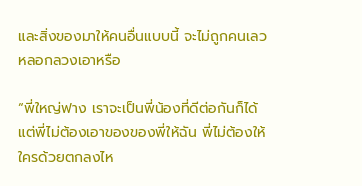และสิ่งของมาให้คนอื่นแบบนี้ จะไม่ถูกคนเลวหลอกลวงเอาหรือ

“พี่ใหญ่ฟาง เราจะเป็นพี่น้องที่ดีต่อกันก็ได้ แต่พี่ไม่ต้องเอาของของพี่ให้ฉัน พี่ไม่ต้องให้ใครด้วยตกลงไห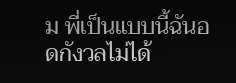ม พี่เป็นแบบนี้ฉันอดกังวลไม่ได้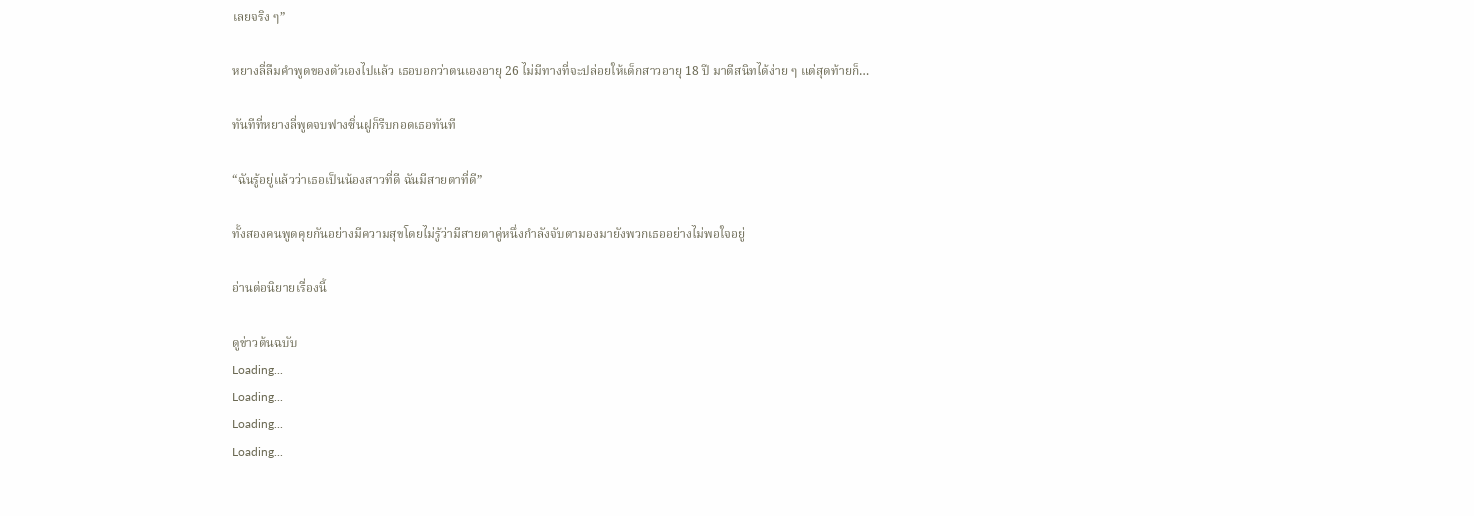เลยจริง ๆ”

หยางลี่ลืมคำพูดของตัวเองไปแล้ว เธอบอกว่าตนเองอายุ 26 ไม่มีทางที่จะปล่อยให้เด็กสาวอายุ 18 ปี มาตีสนิทได้ง่าย ๆ แต่สุดท้ายก็…

ทันทีที่หยางลี่พูดจบฟางซิ่นฝูก็รีบกอดเธอทันที

“ฉันรู้อยู่แล้วว่าเธอเป็นน้องสาวที่ดี ฉันมีสายตาที่ดี”

ทั้งสองคนพูดคุยกันอย่างมีความสุขโดยไม่รู้ว่ามีสายตาคู่หนึ่งกำลังจับตามองมายังพวกเธออย่างไม่พอใจอยู่

อ่านต่อนิยายเรื่องนี้

ดูข่าวต้นฉบับ
Loading...
Loading...
Loading...
Loading...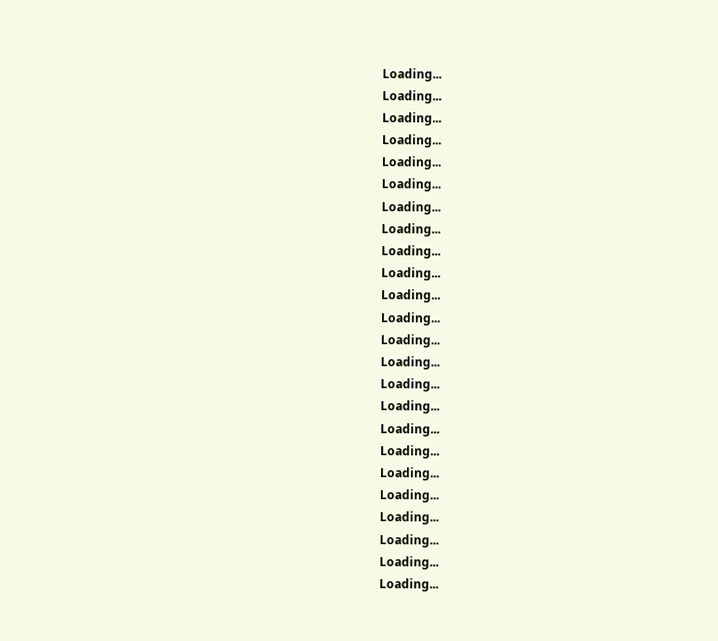Loading...
Loading...
Loading...
Loading...
Loading...
Loading...
Loading...
Loading...
Loading...
Loading...
Loading...
Loading...
Loading...
Loading...
Loading...
Loading...
Loading...
Loading...
Loading...
Loading...
Loading...
Loading...
Loading...
Loading...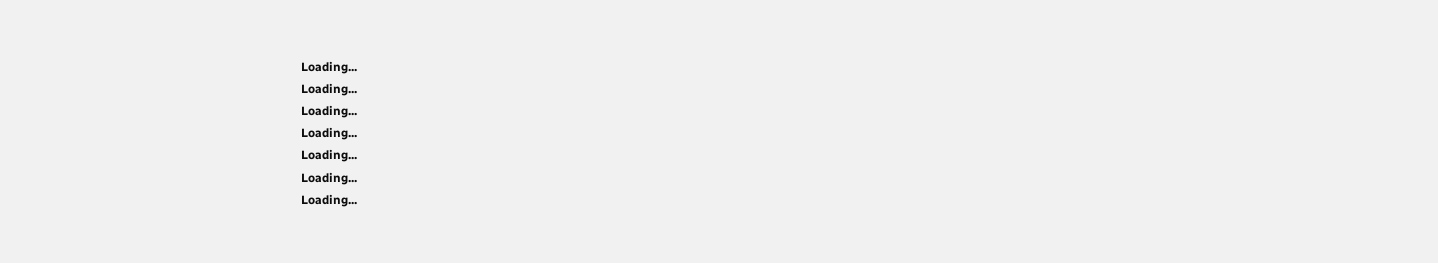Loading...
Loading...
Loading...
Loading...
Loading...
Loading...
Loading...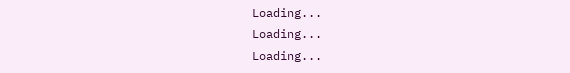Loading...
Loading...
Loading...